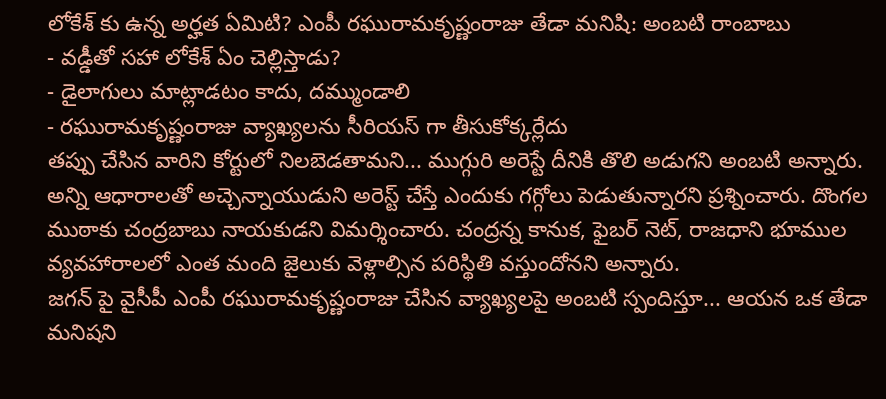లోకేశ్ కు ఉన్న అర్హత ఏమిటి? ఎంపీ రఘురామకృష్ణంరాజు తేడా మనిషి: అంబటి రాంబాబు
- వడ్డీతో సహా లోకేశ్ ఏం చెల్లిస్తాడు?
- డైలాగులు మాట్లాడటం కాదు, దమ్ముండాలి
- రఘురామకృష్ణంరాజు వ్యాఖ్యలను సీరియస్ గా తీసుకోక్కర్లేదు
తప్పు చేసిన వారిని కోర్టులో నిలబెడతామని... ముగ్గురి అరెస్టే దీనికి తొలి అడుగని అంబటి అన్నారు. అన్ని ఆధారాలతో అచ్చెన్నాయుడుని అరెస్ట్ చేస్తే ఎందుకు గగ్గోలు పెడుతున్నారని ప్రశ్నించారు. దొంగల ముఠాకు చంద్రబాబు నాయకుడని విమర్శించారు. చంద్రన్న కానుక, ఫైబర్ నెట్, రాజధాని భూముల వ్యవహారాలలో ఎంత మంది జైలుకు వెళ్లాల్సిన పరిస్థితి వస్తుందోనని అన్నారు.
జగన్ పై వైసీపీ ఎంపీ రఘురామకృష్ణంరాజు చేసిన వ్యాఖ్యలపై అంబటి స్పందిస్తూ... ఆయన ఒక తేడా మనిషని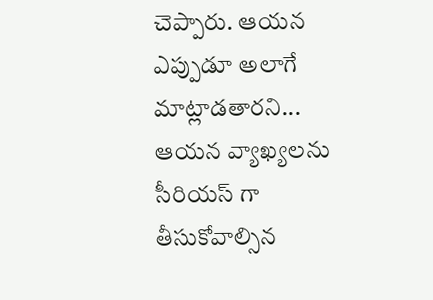చెప్పారు. ఆయన ఎప్పుడూ అలాగే మాట్లాడతారని... ఆయన వ్యాఖ్యలను సీరియస్ గా తీసుకోవాల్సిన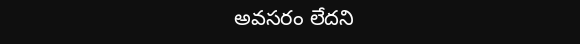అవసరం లేదని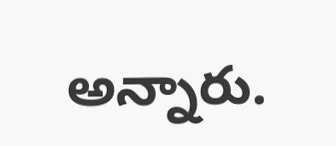అన్నారు.